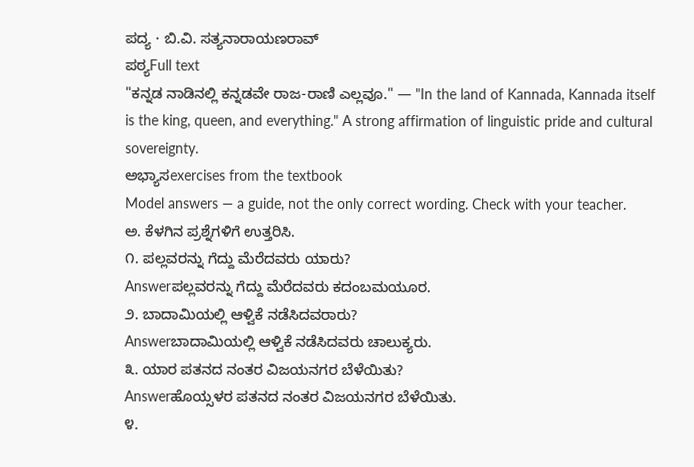ಪದ್ಯ · ಬಿ.ವಿ. ಸತ್ಯನಾರಾಯಣರಾವ್
ಪಠ್ಯFull text
"ಕನ್ನಡ ನಾಡಿನಲ್ಲಿ ಕನ್ನಡವೇ ರಾಜ-ರಾಣಿ ಎಲ್ಲವೂ." — "In the land of Kannada, Kannada itself is the king, queen, and everything." A strong affirmation of linguistic pride and cultural sovereignty.
ಅಭ್ಯಾಸexercises from the textbook
Model answers — a guide, not the only correct wording. Check with your teacher.
ಅ. ಕೆಳಗಿನ ಪ್ರಶ್ನೆಗಳಿಗೆ ಉತ್ತರಿಸಿ.
೧. ಪಲ್ಲವರನ್ನು ಗೆದ್ದು ಮೆರೆದವರು ಯಾರು?
Answerಪಲ್ಲವರನ್ನು ಗೆದ್ದು ಮೆರೆದವರು ಕದಂಬಮಯೂರ.
೨. ಬಾದಾಮಿಯಲ್ಲಿ ಆಳ್ವಿಕೆ ನಡೆಸಿದವರಾರು?
Answerಬಾದಾಮಿಯಲ್ಲಿ ಆಳ್ವಿಕೆ ನಡೆಸಿದವರು ಚಾಲುಕ್ಯರು.
೩. ಯಾರ ಪತನದ ನಂತರ ವಿಜಯನಗರ ಬೆಳೆಯಿತು?
Answerಹೊಯ್ಸಳರ ಪತನದ ನಂತರ ವಿಜಯನಗರ ಬೆಳೆಯಿತು.
೪.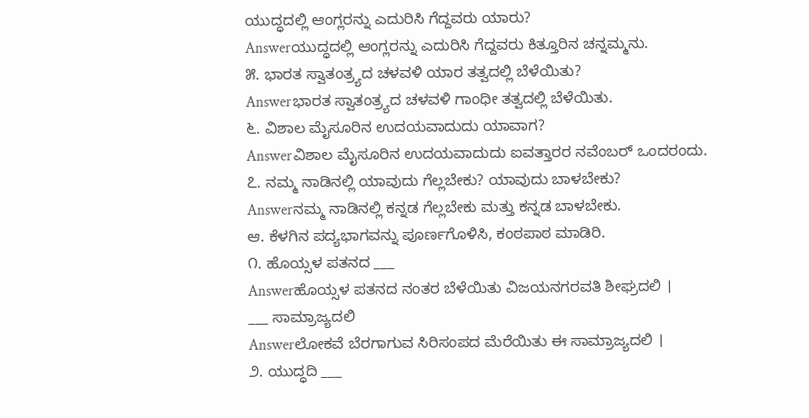ಯುದ್ಧದಲ್ಲಿ ಆಂಗ್ಲರನ್ನು ಎದುರಿಸಿ ಗೆದ್ದವರು ಯಾರು?
Answerಯುದ್ಧದಲ್ಲಿ ಆಂಗ್ಲರನ್ನು ಎದುರಿಸಿ ಗೆದ್ದವರು ಕಿತ್ತೂರಿನ ಚನ್ನಮ್ಮನು.
೫. ಭಾರತ ಸ್ವಾತಂತ್ರ್ಯದ ಚಳವಳಿ ಯಾರ ತತ್ವದಲ್ಲಿ ಬೆಳೆಯಿತು?
Answerಭಾರತ ಸ್ವಾತಂತ್ರ್ಯದ ಚಳವಳಿ ಗಾಂಧೀ ತತ್ವದಲ್ಲಿ ಬೆಳೆಯಿತು.
೬. ವಿಶಾಲ ಮೈಸೂರಿನ ಉದಯವಾದುದು ಯಾವಾಗ?
Answerವಿಶಾಲ ಮೈಸೂರಿನ ಉದಯವಾದುದು ಐವತ್ತಾರರ ನವೆಂಬರ್ ಒಂದರಂದು.
೭. ನಮ್ಮ ನಾಡಿನಲ್ಲಿ ಯಾವುದು ಗೆಲ್ಲಬೇಕು? ಯಾವುದು ಬಾಳಬೇಕು?
Answerನಮ್ಮ ನಾಡಿನಲ್ಲಿ ಕನ್ನಡ ಗೆಲ್ಲಬೇಕು ಮತ್ತು ಕನ್ನಡ ಬಾಳಬೇಕು.
ಆ. ಕೆಳಗಿನ ಪದ್ಯಭಾಗವನ್ನು ಪೂರ್ಣಗೊಳಿಸಿ, ಕಂಠಪಾಠ ಮಾಡಿರಿ.
೧. ಹೊಯ್ಸಳ ಪತನದ ___
Answerಹೊಯ್ಸಳ ಪತನದ ನಂತರ ಬೆಳೆಯಿತು ವಿಜಯನಗರವತಿ ಶೀಘ್ರದಲಿ ।
___ ಸಾಮ್ರಾಜ್ಯದಲಿ
Answerಲೋಕವೆ ಬೆರಗಾಗುವ ಸಿರಿಸಂಪದ ಮೆರೆಯಿತು ಈ ಸಾಮ್ರಾಜ್ಯದಲಿ ।
೨. ಯುದ್ಧದಿ ___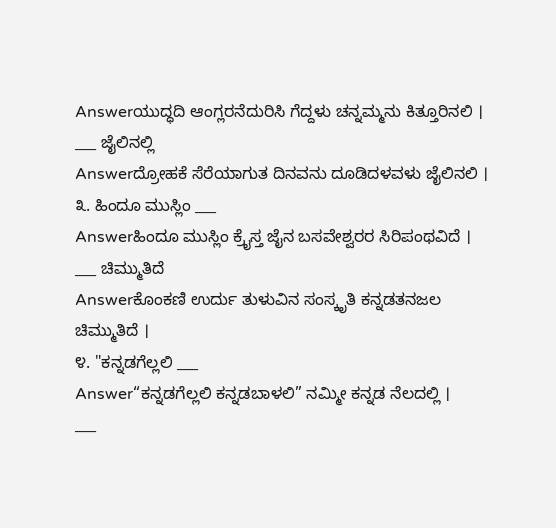Answerಯುದ್ಧದಿ ಆಂಗ್ಲರನೆದುರಿಸಿ ಗೆದ್ದಳು ಚನ್ನಮ್ಮನು ಕಿತ್ತೂರಿನಲಿ ।
___ ಜೈಲಿನಲ್ಲಿ
Answerದ್ರೋಹಕೆ ಸೆರೆಯಾಗುತ ದಿನವನು ದೂಡಿದಳವಳು ಜೈಲಿನಲಿ ।
೩. ಹಿಂದೂ ಮುಸ್ಲಿಂ ___
Answerಹಿಂದೂ ಮುಸ್ಲಿಂ ಕ್ರೈಸ್ತ ಜೈನ ಬಸವೇಶ್ವರರ ಸಿರಿಪಂಥವಿದೆ ।
___ ಚಿಮ್ಮುತಿದೆ
Answerಕೊಂಕಣಿ ಉರ್ದು ತುಳುವಿನ ಸಂಸ್ಕೃತಿ ಕನ್ನಡತನಜಲ ಚಿಮ್ಮುತಿದೆ ।
೪. "ಕನ್ನಡಗೆಲ್ಲಲಿ ___
Answer“ಕನ್ನಡಗೆಲ್ಲಲಿ ಕನ್ನಡಬಾಳಲಿ” ನಮ್ಮೀ ಕನ್ನಡ ನೆಲದಲ್ಲಿ ।
___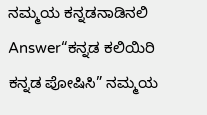ನಮ್ಮಯ ಕನ್ನಡನಾಡಿನಲಿ
Answer“ಕನ್ನಡ ಕಲಿಯಿರಿ ಕನ್ನಡ ಪೋಷಿಸಿ” ನಮ್ಮಯ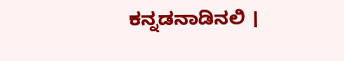ಕನ್ನಡನಾಡಿನಲಿ ।